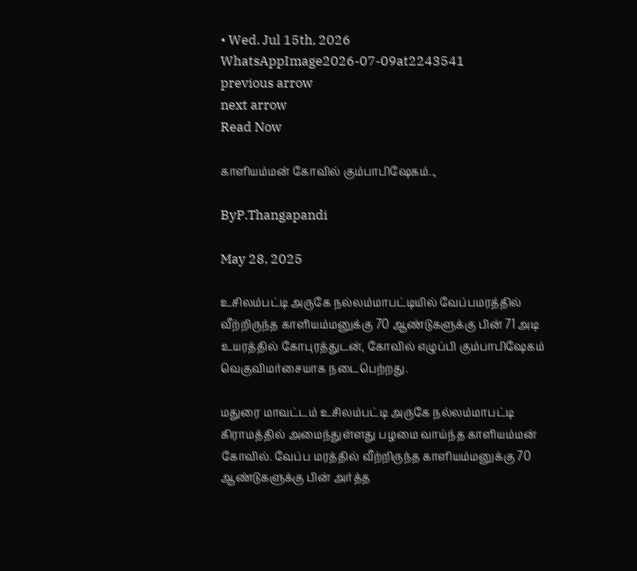• Wed. Jul 15th, 2026
WhatsAppImage2026-07-09at2243541
previous arrow
next arrow
Read Now

காளியம்மன் கோவில் கும்பாபிஷேகம்..,

ByP.Thangapandi

May 28, 2025

உசிலம்பட்டி அருகே நல்லம்மாபட்டியில் வேப்பமரத்தில் வீற்றிருந்த காளியம்மனுக்கு 70 ஆண்டுகளுக்கு பின் 71 அடி உயரத்தில் கோபுரத்துடன், கோவில் எழுப்பி கும்பாபிஷேகம் வெகுவிமர்சையாக நடைபெற்றது.

மதுரை மாவட்டம் உசிலம்பட்டி அருகே நல்லம்மாபட்டி கிராமத்தில் அமைந்துள்ளது பழமை வாய்ந்த காளியம்மன் கோவில். வேப்ப மரத்தில் வீற்றிருந்த காளியம்மனுக்கு 70 ஆண்டுகளுக்கு பின் அர்த்த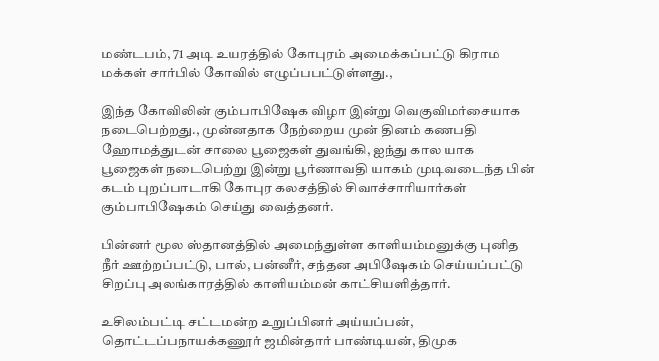மண்டபம், 71 அடி உயரத்தில் கோபுரம் அமைக்கப்பட்டு கிராம மக்கள் சார்பில் கோவில் எழுப்பபட்டுள்ளது.,

இந்த கோவிலின் கும்பாபிஷேக விழா இன்று வெகுவிமர்சையாக நடைபெற்றது., முன்னதாக நேற்றைய முன் தினம் கணபதி ஹோமத்துடன் சாலை பூஜைகள் துவங்கி, ஐந்து கால யாக பூஜைகள் நடைபெற்று இன்று பூர்ணாவதி யாகம் முடிவடைந்த பின் கடம் புறப்பாடாகி கோபுர கலசத்தில் சிவாச்சாரியார்கள் கும்பாபிஷேகம் செய்து வைத்தனர்.

பின்னர் மூல ஸ்தானத்தில் அமைந்துள்ள காளியம்மனுக்கு புனித நீர் ஊற்றப்பட்டு, பால், பன்னீர், சந்தன அபிஷேகம் செய்யப்பட்டு சிறப்பு அலங்காரத்தில் காளியம்மன் காட்சியளித்தார்.

உசிலம்பட்டி சட்டமன்ற உறுப்பினர் அய்யப்பன், தொட்டப்பநாயக்கணூர் ஜமின்தார் பாண்டியன், திமுக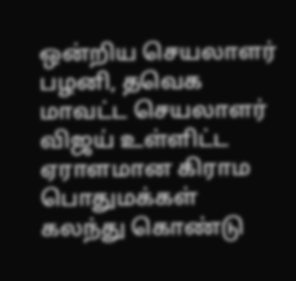ஒன்றிய செயலாளர் பழனி, தவெக மாவட்ட செயலாளர் விஜய் உள்ளிட்ட ஏராளமான கிராம பொதுமக்கள் கலந்து கொண்டு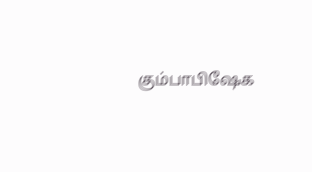கும்பாபிஷேக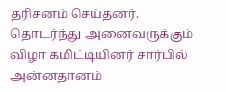தரிசனம் செய்தனர். தொடர்ந்து அனைவருக்கும் விழா கமிட்டியினர் சார்பில் அன்னதானம்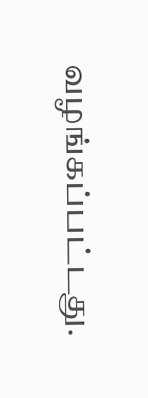வழங்கப்பட்டது.